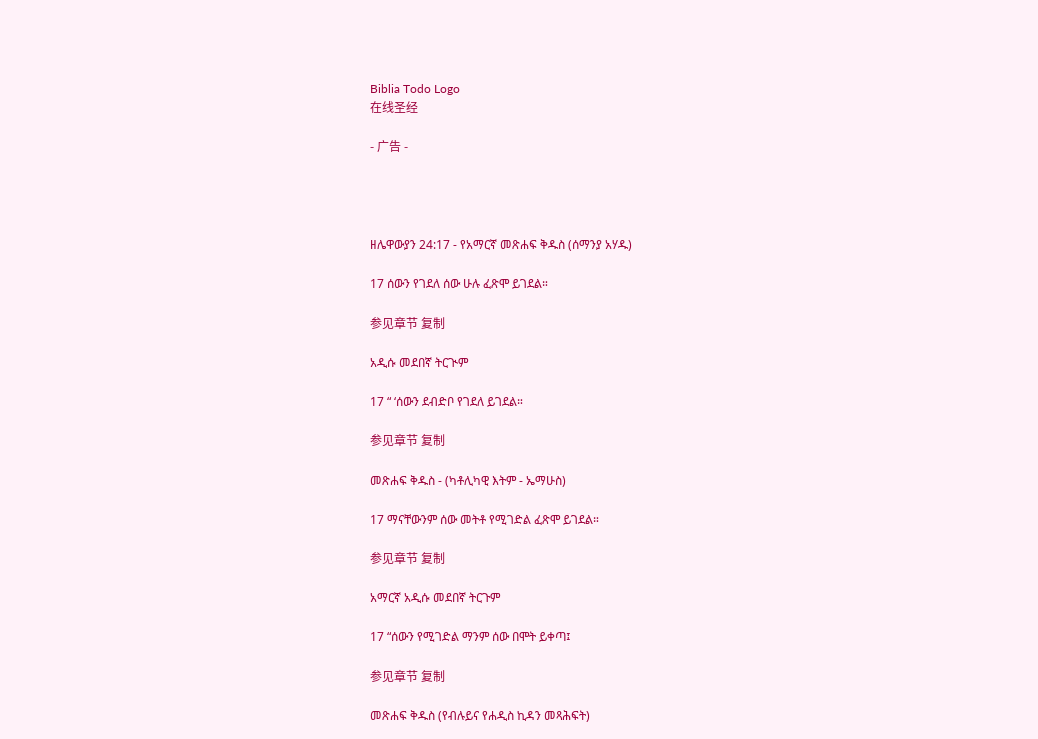Biblia Todo Logo
在线圣经

- 广告 -




ዘሌዋውያን 24:17 - የአማርኛ መጽሐፍ ቅዱስ (ሰማንያ አሃዱ)

17 ሰውን የገደለ ሰው ሁሉ ፈጽሞ ይገደል።

参见章节 复制

አዲሱ መደበኛ ትርጒም

17 “ ‘ሰውን ደብድቦ የገደለ ይገደል።

参见章节 复制

መጽሐፍ ቅዱስ - (ካቶሊካዊ እትም - ኤማሁስ)

17 ማናቸውንም ሰው መትቶ የሚገድል ፈጽሞ ይገደል።

参见章节 复制

አማርኛ አዲሱ መደበኛ ትርጉም

17 “ሰውን የሚገድል ማንም ሰው በሞት ይቀጣ፤

参见章节 复制

መጽሐፍ ቅዱስ (የብሉይና የሐዲስ ኪዳን መጻሕፍት)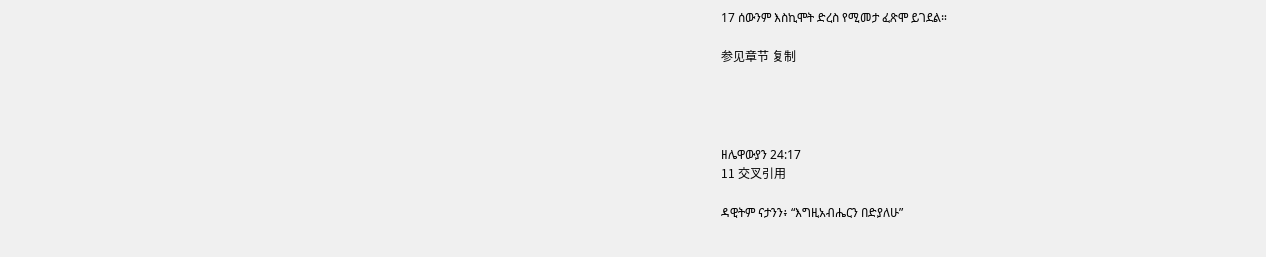17 ሰውንም እስኪሞት ድረስ የሚመታ ፈጽሞ ይገደል።

参见章节 复制




ዘሌዋውያን 24:17
11 交叉引用

ዳዊትም ናታንን፥ “እግዚአብሔርን በድያለሁ”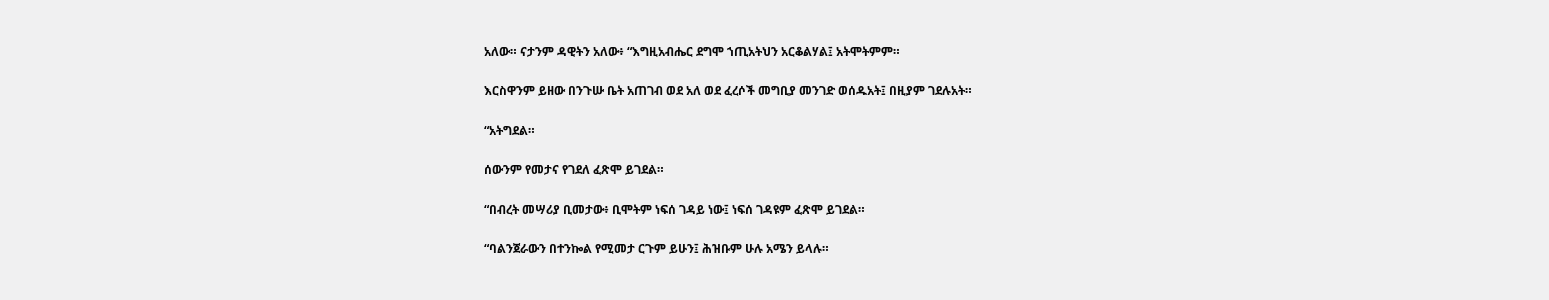አለው። ናታንም ዳዊትን አለው፥ “እግዚአብሔር ደግሞ ኀጢአትህን አርቆልሃል፤ አትሞትምም።


እርስዋንም ይዘው በንጉሡ ቤት አጠገብ ወደ አለ ወደ ፈረሶች መግቢያ መንገድ ወሰዱአት፤ በዚያም ገደሉአት።


“አትግደል።


ሰውንም የመታና የገደለ ፈጽሞ ይገደል።


“በብረት መሣሪያ ቢመታው፥ ቢሞትም ነፍሰ ገዳይ ነው፤ ነፍሰ ገዳዩም ፈጽሞ ይገደል።


“ባልንጀራውን በተንኰል የሚመታ ርጉም ይሁን፤ ሕዝቡም ሁሉ አሜን ይላሉ።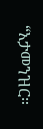“አታመንዝር።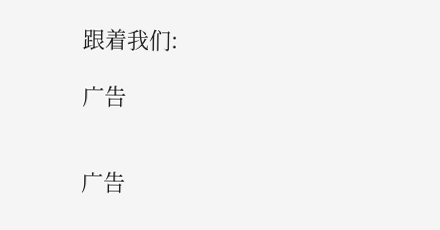跟着我们:

广告


广告